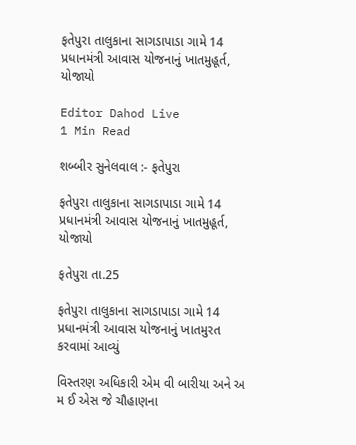ફતેપુરા તાલુકાના સાગડાપાડા ગામે 14 પ્રધાનમંત્રી આવાસ યોજનાનું ખાતમુહૂર્ત, યોજાયો

Editor Dahod Live
1 Min Read

શબ્બીર સુનેલવાલ :- ફતેપુરા

ફતેપુરા તાલુકાના સાગડાપાડા ગામે 14 પ્રધાનમંત્રી આવાસ યોજનાનું ખાતમુહૂર્ત, યોજાયો

ફતેપુરા તા.25

ફતેપુરા તાલુકાના સાગડાપાડા ગામે 14 પ્રધાનમંત્રી આવાસ યોજનાનું ખાતમુરત કરવામાં આવ્યું

વિસ્તરણ અધિકારી એમ વી બારીયા અને અ મ ઈ એસ જે ચૌહાણના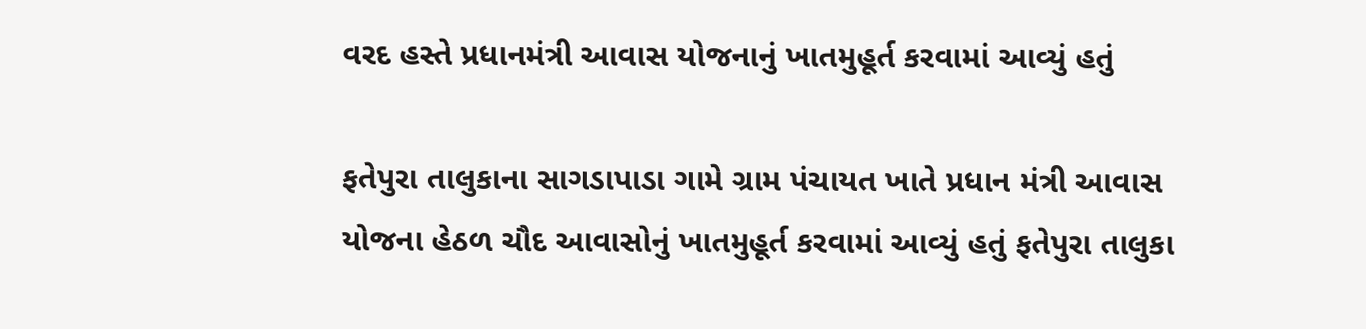વરદ હસ્તે પ્રધાનમંત્રી આવાસ યોજનાનું ખાતમુહૂર્ત કરવામાં આવ્યું હતું

ફતેપુરા તાલુકાના સાગડાપાડા ગામે ગ્રામ પંચાયત ખાતે પ્રધાન મંત્રી આવાસ યોજના હેઠળ ચૌદ આવાસોનું ખાતમુહૂર્ત કરવામાં આવ્યું હતું ફતેપુરા તાલુકા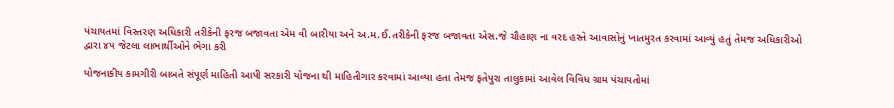પંચાયતમાં વિસ્તરણ અધિકારી તરીકેની ફરજ બજાવતા એમ વી બારીયા અને અ.મ.ઈ.તરીકેની ફરજ બજાવતા એસ.જે ચૌહાણ ના વરદ હસ્તે આવાસોનું ખાતમુરત કરવામાં આવ્યું હતું તેમજ અધિકારીઓ દ્વારા ૪૫ જેટલા લાભાર્થીઓને ભેગા કરી

યોજનાકીય કામગીરી બાબતે સંપૂર્ણ માહિતી આપી સરકારી યોજના થી માહિતીગાર કરવામાં આવ્યા હતા તેમજ ફતેપુરા તાલુકામાં આવેલ વિવિધ ગ્રામ પંચાયતોમાં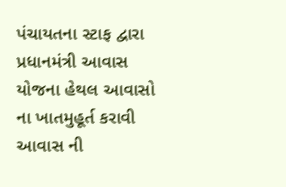પંચાયતના સ્ટાફ દ્વારા પ્રધાનમંત્રી આવાસ યોજના હેથલ આવાસો ના ખાતમુહૂર્ત કરાવી આવાસ ની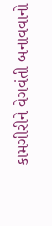કામગીરીને વેગવંતી બનાવવાનો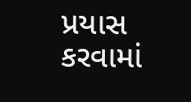પ્રયાસ કરવામાં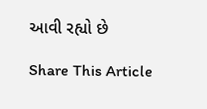આવી રહ્યો છે

Share This Article